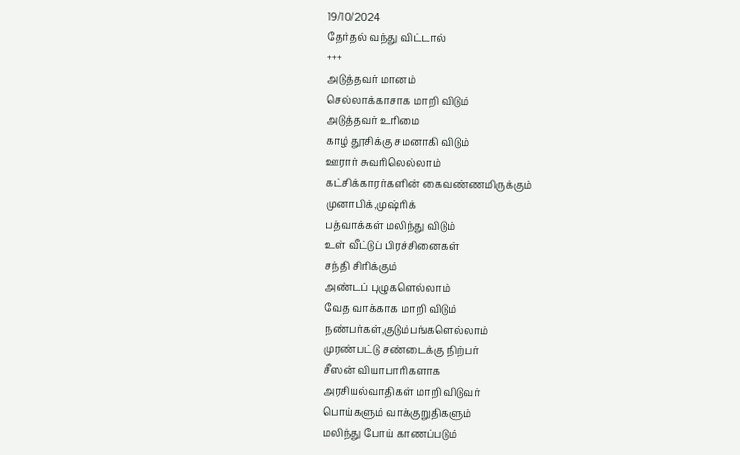19/10/2024
தேர்தல் வந்து விட்டால்
+++
அடுத்தவர் மானம்
செல்லாக்காசாக மாறி விடும்
அடுத்தவர் உரிமை
காழ் தூசிக்கு சமனாகி விடும்
ஊரார் சுவரிலெல்லாம்
கட்சிக்காரர்களின் கைவண்ணமிருக்கும்
முனாபிக்,முஷ்ரிக்
பத்வாக்கள் மலிந்து விடும்
உள் வீட்டுப் பிரச்சினைகள்
சந்தி சிரிக்கும்
அண்டப் புழுகளெல்லாம்
வேத வாக்காக மாறி விடும்
நண்பர்கள்,குடும்பங்களெல்லாம்
முரண்பட்டு சண்டைக்கு நிற்பர்
சீஸன் வியாபாரிகளாக
அரசியல்வாதிகள் மாறி விடுவர்
பொய்களும் வாக்குறுதிகளும்
மலிந்து போய் காணப்படும்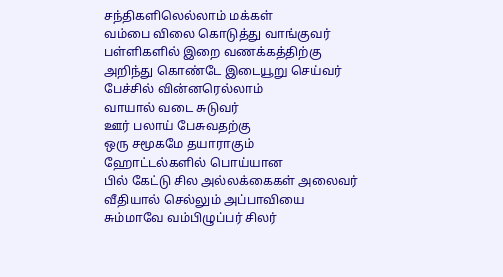சந்திகளிலெல்லாம் மக்கள்
வம்பை விலை கொடுத்து வாங்குவர்
பள்ளிகளில் இறை வணக்கத்திற்கு
அறிந்து கொண்டே இடையூறு செய்வர்
பேச்சில் வின்னரெல்லாம்
வாயால் வடை சுடுவர்
ஊர் பலாய் பேசுவதற்கு
ஒரு சமூகமே தயாராகும்
ஹோட்டல்களில் பொய்யான
பில் கேட்டு சில அல்லக்கைகள் அலைவர்
வீதியால் செல்லும் அப்பாவியை
சும்மாவே வம்பிழுப்பர் சிலர்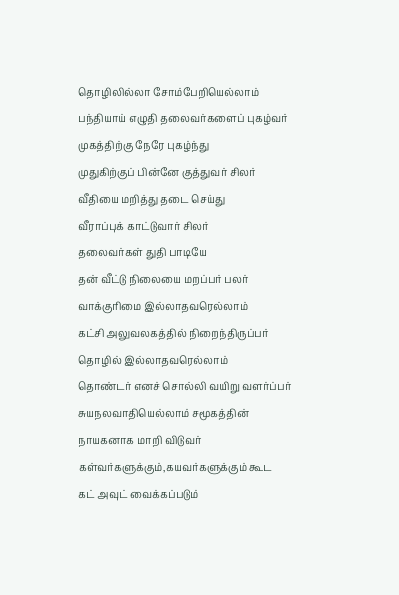தொழிலில்லா சோம்பேறியெல்லாம்
பந்தியாய் எழுதி தலைவர்களைப் புகழ்வர்
முகத்திற்கு நேரே புகழ்ந்து
முதுகிற்குப் பின்னே குத்துவர் சிலர்
வீதியை மறித்து தடை செய்து
வீராப்புக் காட்டுவார் சிலர்
தலைவர்கள் துதி பாடியே
தன் வீட்டு நிலையை மறப்பர் பலர்
வாக்குரிமை இல்லாதவரெல்லாம்
கட்சி அலுவலகத்தில் நிறைந்திருப்பர்
தொழில் இல்லாதவரெல்லாம்
தொண்டர் எனச் சொல்லி வயிறு வளர்ப்பர்
சுயநலவாதியெல்லாம் சமூகத்தின்
நாயகனாக மாறி விடுவர்
கள்வர்களுக்கும்,கயவர்களுக்கும் கூட
கட் அவுட் வைக்கப்படும்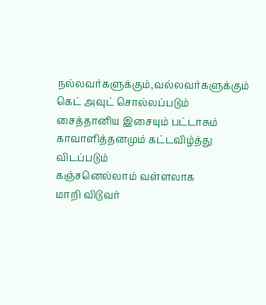நல்லவர்களுக்கும்,வல்லவர்களுக்கும் கெட் அவுட் சொல்லப்படும்
சைத்தானிய இசையும் பட்டாசும் காவாளித்தனமும் கட்டவிழ்த்து விடப்படும்
கஞ்சனெல்லாம் வள்ளலாக
மாறி விடுவர்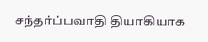சந்தர்ப்பவாதி தியாகியாக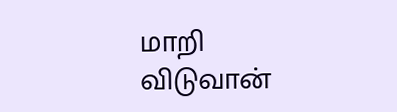மாறி விடுவான்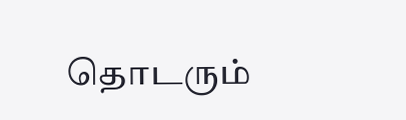தொடரும்